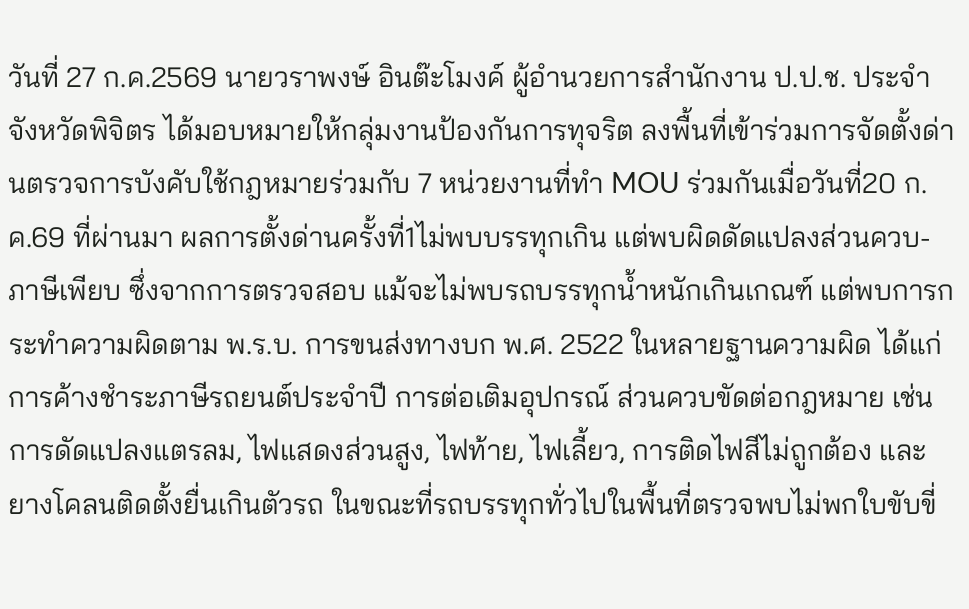วันที่ 27 ก.ค.2569 นายวราพงษ์ อินต๊ะโมงค์ ผู้อำนวยการสำนักงาน ป.ป.ช. ประจำจังหวัดพิจิตร ได้มอบหมายให้กลุ่มงานป้องกันการทุจริต ลงพื้นที่เข้าร่วมการจัดตั้งด่านตรวจการบังคับใช้กฎหมายร่วมกับ 7 หน่วยงานที่ทำ MOU ร่วมกันเมื่อวันที่20 ก.ค.69 ที่ผ่านมา ผลการตั้งด่านครั้งที่1ไม่พบบรรทุกเกิน แต่พบผิดดัดแปลงส่วนควบ-ภาษีเพียบ ซึ่งจากการตรวจสอบ แม้จะไม่พบรถบรรทุกน้ำหนักเกินเกณฑ์ แต่พบการกระทำความผิดตาม พ.ร.บ. การขนส่งทางบก พ.ศ. 2522 ในหลายฐานความผิด ได้แก่ การค้างชำระภาษีรถยนต์ประจำปี การต่อเติมอุปกรณ์ ส่วนควบขัดต่อกฎหมาย เช่น การดัดแปลงแตรลม, ไฟแสดงส่วนสูง, ไฟท้าย, ไฟเลี้ยว, การติดไฟสีไม่ถูกต้อง และยางโคลนติดตั้งยื่นเกินตัวรถ ในขณะที่รถบรรทุกทั่วไปในพื้นที่ตรวจพบไม่พกใบขับขี่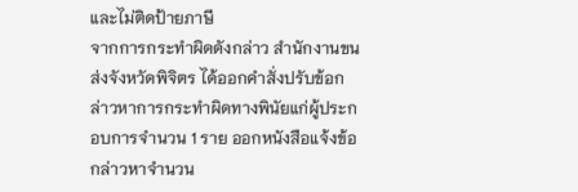และไม่ติดป้ายภาษี
จากการกระทำผิดดังกล่าว สำนักงานขนส่งจังหวัดพิจิตร ได้ออกคำสั่งปรับข้อกล่าวหาการกระทำผิดทางพินัยแก่ผู้ประกอบการจำนวน 1 ราย ออกหนังสือแจ้งข้อกล่าวหาจำนวน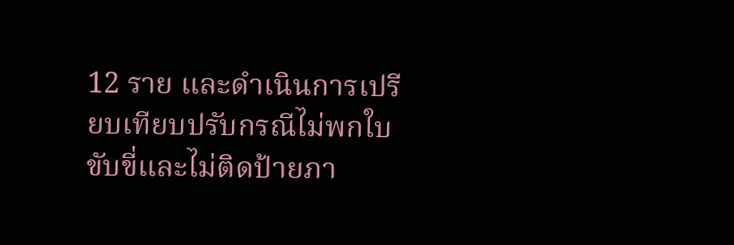12 ราย และดำเนินการเปรียบเทียบปรับกรณีไม่พกใบขับขี่และไม่ติดป้ายภา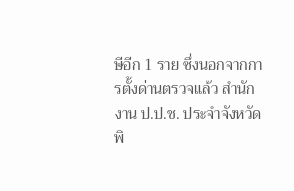ษีอีก 1 ราย ซึ่งนอกจากการตั้งด่านตรวจแล้ว สำนักงาน ป.ป.ช. ประจำจังหวัดพิ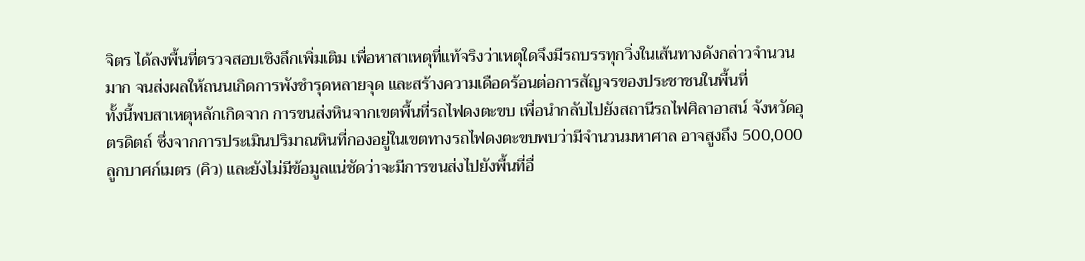จิตร ได้ลงพื้นที่ตรวจสอบเชิงลึกเพิ่มเติม เพื่อหาสาเหตุที่แท้จริงว่าเหตุใดจึงมีรถบรรทุกวิ่งในเส้นทางดังกล่าวจำนวนมาก จนส่งผลให้ถนนเกิดการพังชำรุดหลายจุด และสร้างความเดือดร้อนต่อการสัญจรของประชาชนในพื้นที่
ทั้งนี้พบสาเหตุหลักเกิดจาก การขนส่งหินจากเขตพื้นที่รถไฟดงตะขบ เพื่อนำกลับไปยังสถานีรถไฟศิลาอาสน์ จังหวัดอุตรดิตถ์ ซึ่งจากการประเมินปริมาณหินที่กองอยู่ในเขตทางรถไฟดงตะขบพบว่ามีจำนวนมหาศาล อาจสูงถึง 500,000 ลูกบาศก์เมตร (คิว) และยังไม่มีข้อมูลแน่ชัดว่าจะมีการขนส่งไปยังพื้นที่อื่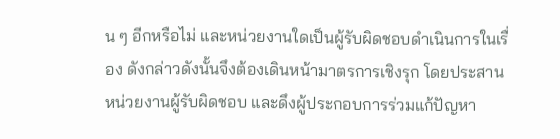น ๆ อีกหรือไม่ และหน่วยงานใดเป็นผู้รับผิดชอบดำเนินการในเรื่อง ดังกล่าวดังนั้นจึงต้องเดินหน้ามาตรการเชิงรุก โดยประสานหน่วยงานผู้รับผิดชอบ และดึงผู้ประกอบการร่วมแก้ปัญหา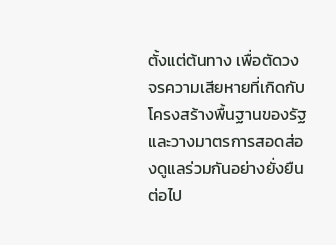ตั้งแต่ต้นทาง เพื่อตัดวงจรความเสียหายที่เกิดกับโครงสร้างพื้นฐานของรัฐ และวางมาตรการสอดส่องดูแลร่วมกันอย่างยั่งยืนต่อไป